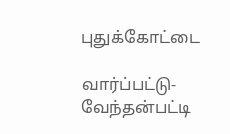புதுக்கோட்டை

வார்ப்பட்டு-வேந்தன்பட்டி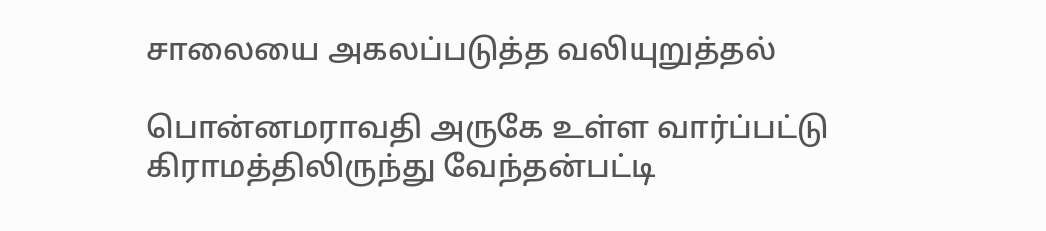சாலையை அகலப்படுத்த வலியுறுத்தல்

பொன்னமராவதி அருகே உள்ள வார்ப்பட்டு கிராமத்திலிருந்து வேந்தன்பட்டி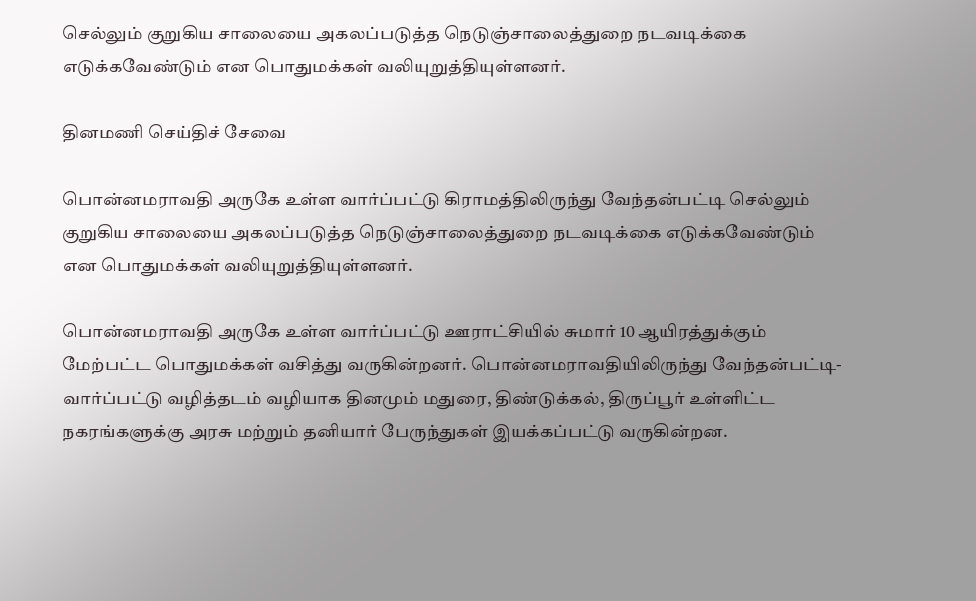செல்லும் குறுகிய சாலையை அகலப்படுத்த நெடுஞ்சாலைத்துறை நடவடிக்கை எடுக்கவேண்டும் என பொதுமக்கள் வலியுறுத்தியுள்ளனர்.

தினமணி செய்திச் சேவை

பொன்னமராவதி அருகே உள்ள வார்ப்பட்டு கிராமத்திலிருந்து வேந்தன்பட்டி செல்லும் குறுகிய சாலையை அகலப்படுத்த நெடுஞ்சாலைத்துறை நடவடிக்கை எடுக்கவேண்டும் என பொதுமக்கள் வலியுறுத்தியுள்ளனர்.

பொன்னமராவதி அருகே உள்ள வார்ப்பட்டு ஊராட்சியில் சுமார் 10 ஆயிரத்துக்கும் மேற்பட்ட பொதுமக்கள் வசித்து வருகின்றனர். பொன்னமராவதியிலிருந்து வேந்தன்பட்டி-வார்ப்பட்டு வழித்தடம் வழியாக தினமும் மதுரை, திண்டுக்கல், திருப்பூர் உள்ளிட்ட நகரங்களுக்கு அரசு மற்றும் தனியார் பேருந்துகள் இயக்கப்பட்டு வருகின்றன.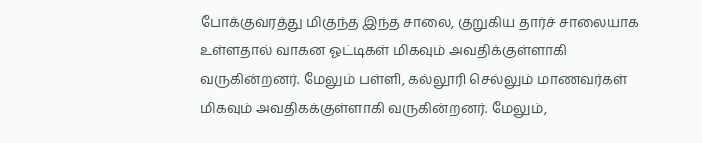போக்குவரத்து மிகுந்த இந்த சாலை, குறுகிய தார்ச் சாலையாக உள்ளதால் வாகன ஓட்டிகள் மிகவும் அவதிக்குள்ளாகி வருகின்றனர். மேலும் பள்ளி, கல்லூரி செல்லும் மாணவர்கள் மிகவும் அவதிகக்குள்ளாகி வருகின்றனர். மேலும்,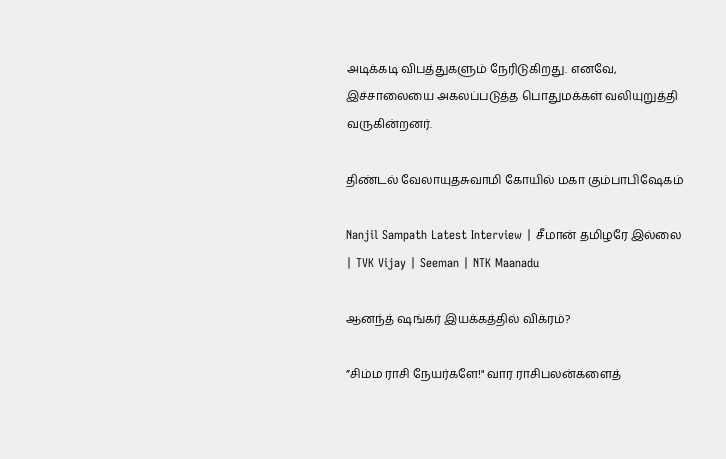அடிக்கடி விபத்துகளும் நேரிடுகிறது. எனவே, இச்சாலையை அகலப்படுத்த பொதுமக்கள் வலியுறுத்தி வருகின்றனர்.

திண்டல் வேலாயுதசுவாமி கோயில் மகா கும்பாபிஷேகம்

Nanjil Sampath Latest Interview | சீமான் தமிழரே இல்லை | TVK Vijay | Seeman | NTK Maanadu

ஆனந்த் ஷங்கர் இயக்கத்தில் விக்ரம்?

”சிம்ம ராசி நேயர்களே!" வார ராசிபலன்களைத்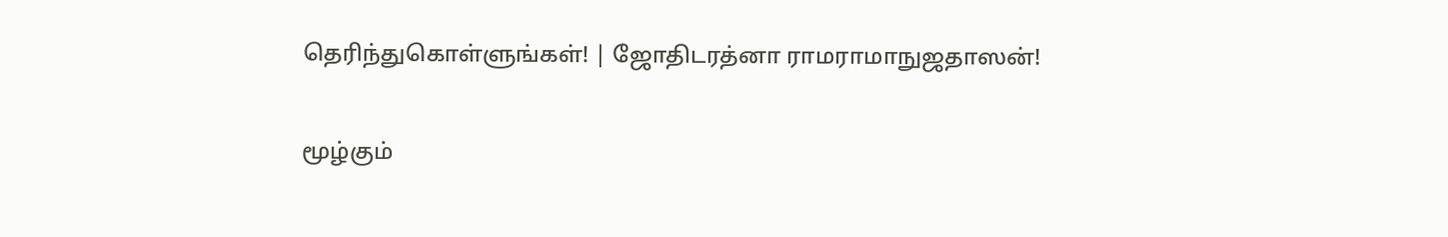தெரிந்துகொள்ளுங்கள்! | ஜோதிடரத்னா ராமராமாநுஜதாஸன்!

மூழ்கும்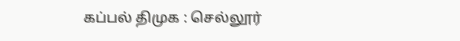கப்பல் திமுக : செல்லூர்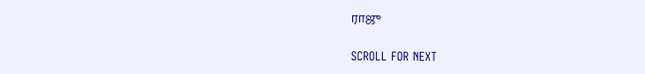ராஜு

SCROLL FOR NEXT